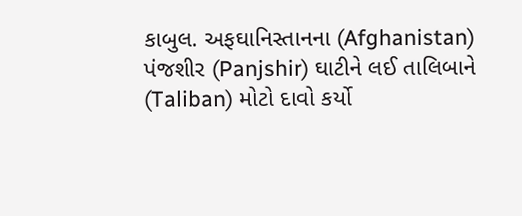કાબુલ. અફઘાનિસ્તાનના (Afghanistan) પંજશીર (Panjshir) ઘાટીને લઈ તાલિબાને (Taliban) મોટો દાવો કર્યો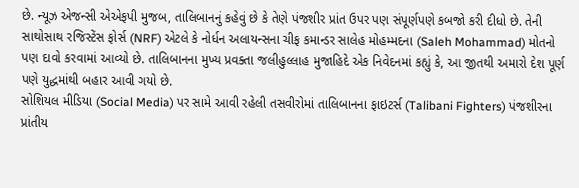છે. ન્યૂઝ એજન્સી એએફપી મુજબ, તાલિબાનનું કહેવું છે કે તેણે પંજશીર પ્રાંત ઉપર પણ સંપૂર્ણપણે કબજો કરી દીધો છે. તેની સાથોસાથ રજિસ્ટેંસ ફોર્સ (NRF) એટલે કે નોર્ધન અલાયન્સના ચીફ કમાન્ડર સાલેહ મોહમ્મદના (Saleh Mohammad) મોતનો પણ દાવો કરવામાં આવ્યો છે. તાલિબાનના મુખ્ય પ્રવક્તા જલીહુલ્લાહ મુજાહિદે એક નિવેદનમાં કહ્યું કે, આ જીતથી અમારો દેશ પૂર્ણ પણે યુદ્ધમાંથી બહાર આવી ગયો છે.
સોશિયલ મીડિયા (Social Media) પર સામે આવી રહેલી તસવીરોમાં તાલિબાનના ફાઇટર્સ (Talibani Fighters) પંજશીરના પ્રાંતીય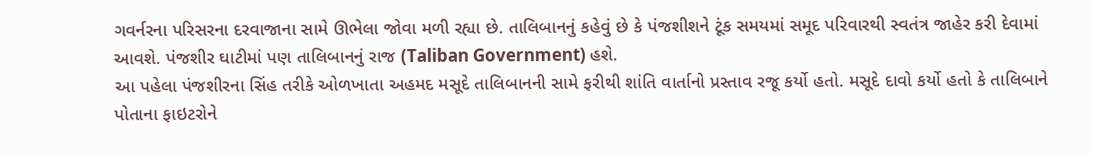ગવર્નરના પરિસરના દરવાજાના સામે ઊભેલા જોવા મળી રહ્યા છે. તાલિબાનનું કહેવું છે કે પંજશીશને ટૂંક સમયમાં સમૂદ પરિવારથી સ્વતંત્ર જાહેર કરી દેવામાં આવશે. પંજશીર ઘાટીમાં પણ તાલિબાનનું રાજ (Taliban Government) હશે.
આ પહેલા પંજશીરના સિંહ તરીકે ઓળખાતા અહમદ મસૂદે તાલિબાનની સામે ફરીથી શાંતિ વાર્તાનો પ્રસ્તાવ રજૂ કર્યો હતો. મસૂદે દાવો કર્યો હતો કે તાલિબાને પોતાના ફાઇટરોને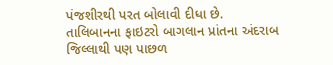પંજશીરથી પરત બોલાવી દીધા છે. તાલિબાનના ફાઇટરો બાગલાન પ્રાંતના અંદરાબ જિલ્લાથી પણ પાછળ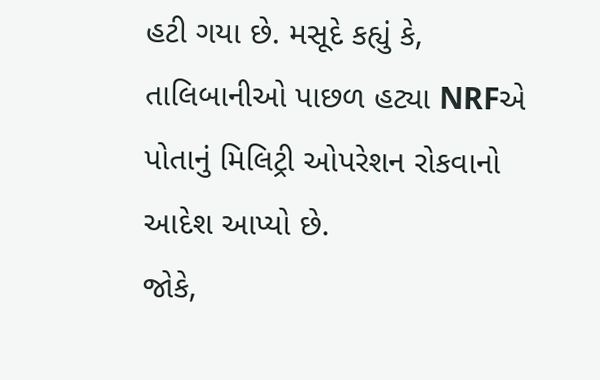હટી ગયા છે. મસૂદે કહ્યું કે, તાલિબાનીઓ પાછળ હટ્યા NRFએ પોતાનું મિલિટ્રી ઓપરેશન રોકવાનો આદેશ આપ્યો છે.
જોકે,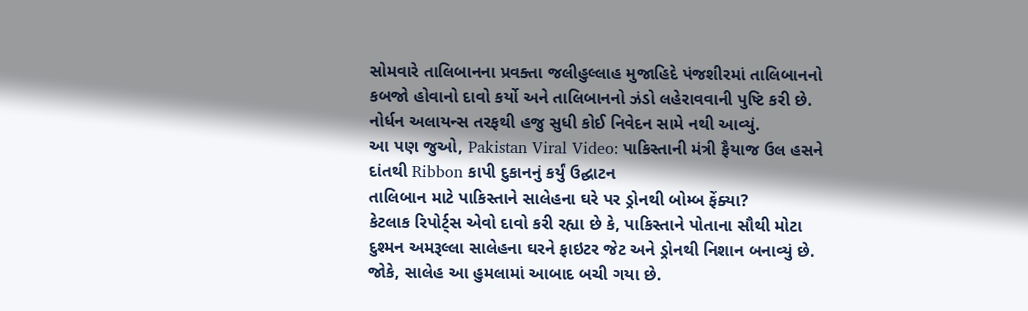સોમવારે તાલિબાનના પ્રવક્તા જલીહુલ્લાહ મુજાહિદે પંજશીરમાં તાલિબાનનો કબજો હોવાનો દાવો કર્યો અને તાલિબાનનો ઝંડો લહેરાવવાની પુષ્ટિ કરી છે. નોર્ધન અલાયન્સ તરફથી હજુ સુધી કોઈ નિવેદન સામે નથી આવ્યું.
આ પણ જુઓ, Pakistan Viral Video: પાકિસ્તાની મંત્રી ફૈયાજ ઉલ હસને દાંતથી Ribbon કાપી દુકાનનું કર્યું ઉદ્ઘાટન
તાલિબાન માટે પાકિસ્તાને સાલેહના ઘરે પર ડ્રોનથી બોમ્બ ફેંક્યા?
કેટલાક રિપોર્ટ્સ એવો દાવો કરી રહ્યા છે કે, પાકિસ્તાને પોતાના સૌથી મોટા દુશ્મન અમરૂલ્લા સાલેહના ઘરને ફાઇટર જેટ અને ડ્રોનથી નિશાન બનાવ્યું છે. જોકે, સાલેહ આ હુમલામાં આબાદ બચી ગયા છે.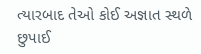ત્યારબાદ તેઓ કોઈ અજ્ઞાત સ્થળે છુપાઈ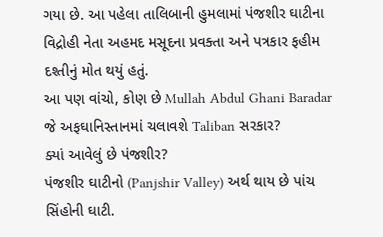ગયા છે. આ પહેલા તાલિબાની હુમલામાં પંજશીર ઘાટીના વિદ્રોહી નેતા અહમદ મસૂદના પ્રવક્તા અને પત્રકાર ફહીમ દશ્તીનું મોત થયું હતું.
આ પણ વાંચો, કોણ છે Mullah Abdul Ghani Baradar જે અફઘાનિસ્તાનમાં ચલાવશે Taliban સરકાર?
ક્યાં આવેલું છે પંજશીર?
પંજશીર ઘાટીનો (Panjshir Valley) અર્થ થાય છે પાંચ સિંહોની ઘાટી.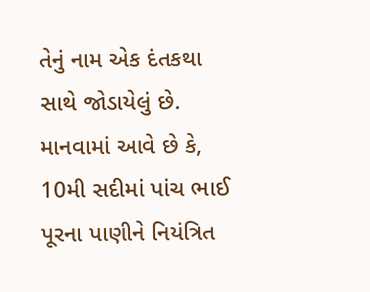તેનું નામ એક દંતકથા સાથે જોડાયેલું છે. માનવામાં આવે છે કે, 10મી સદીમાં પાંચ ભાઈ પૂરના પાણીને નિયંત્રિત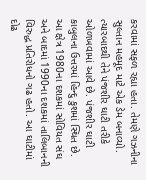કરવામાં સફળ રહ્યા હતા. તેમણે ગઝનીના સુલ્તાન મહમૂદ માટે એક ડેમ બનાવ્યો. ત્યારબાદથી તેને પંજશીર ઘાટી તરીકે ઓળખવામાં આવે છે. પંજશીર ઘાટી કાબુલના ઉત્તરમાં હિન્દુ કુશમાં સ્થિત છે. આ ક્ષેત્ર 1980ના દશકમાં સોવિયત સંઘ અને બાદમાં 1990ના દશકમાં તાલિબાનની વિરુદ્ધ પ્રતિરોધનો ગઢ હતો. આ ઘાટીમાં દોઢ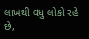લાખથી વધુ લોકો રહે છે,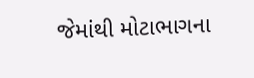જેમાંથી મોટાભાગના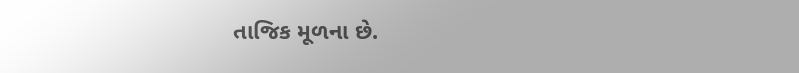તાજિક મૂળના છે.